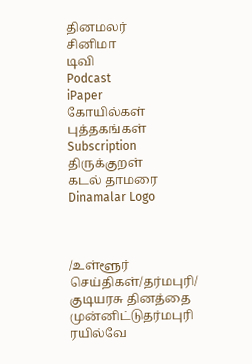தினமலர்
சினிமா
டிவி
Podcast
iPaper
கோயில்கள்
புத்தகங்கள்
Subscription
திருக்குறள்
கடல் தாமரை
Dinamalar Logo



/உள்ளூர் செய்திகள்/தர்மபுரி/ குடியரசு தினத்தை முன்னிட்டுதர்மபுரி ரயில்வே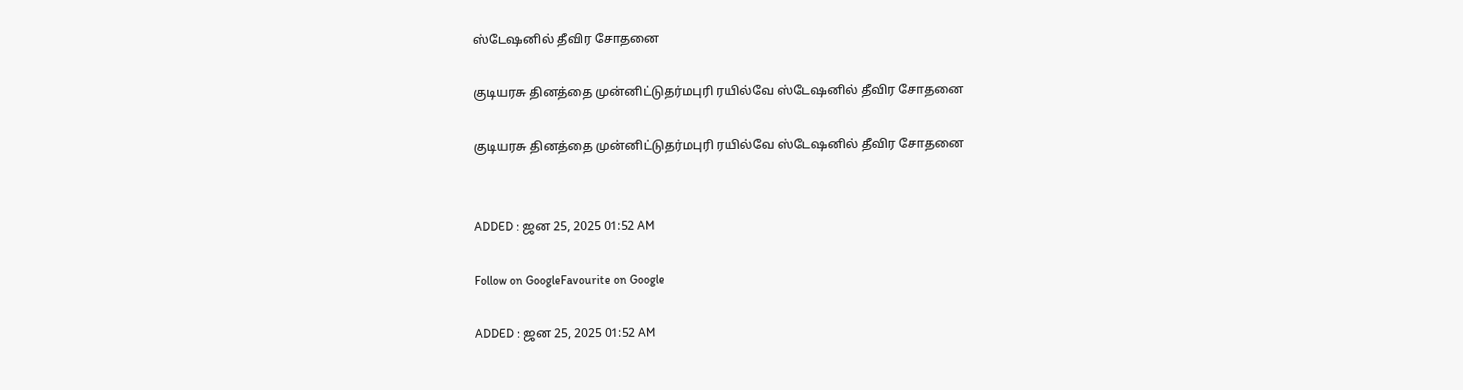ஸ்டேஷனில் தீவிர சோதனை

குடியரசு தினத்தை முன்னிட்டுதர்மபுரி ரயில்வே ஸ்டேஷனில் தீவிர சோதனை

குடியரசு தினத்தை முன்னிட்டுதர்மபுரி ரயில்வே ஸ்டேஷனில் தீவிர சோதனை


ADDED : ஜன 25, 2025 01:52 AM

Follow on GoogleFavourite on Google

ADDED : ஜன 25, 2025 01:52 AM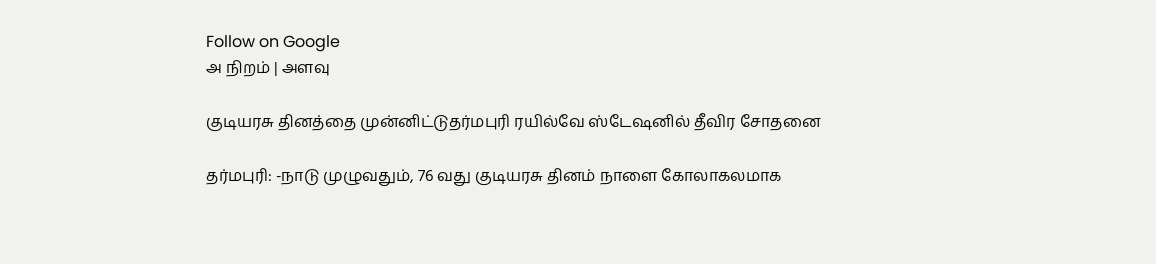Follow on Google
அ நிறம் | அளவு

குடியரசு தினத்தை முன்னிட்டுதர்மபுரி ரயில்வே ஸ்டேஷனில் தீவிர சோதனை

தர்மபுரி: -நாடு முழுவதும், 76 வது குடியரசு தினம் நாளை கோலாகலமாக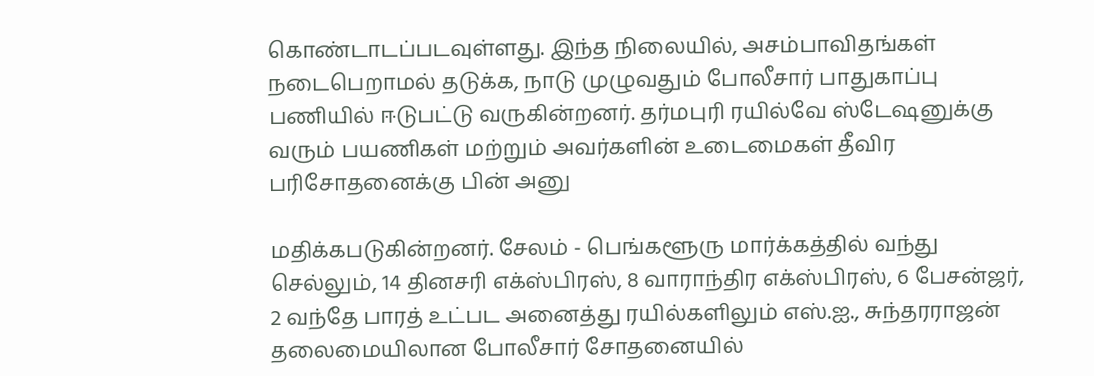கொண்டாடப்படவுள்ளது. இந்த நிலையில், அசம்பாவிதங்கள் நடைபெறாமல் தடுக்க, நாடு முழுவதும் போலீசார் பாதுகாப்பு பணியில் ஈடுபட்டு வருகின்றனர். தர்மபுரி ரயில்வே ஸ்டேஷனுக்கு வரும் பயணிகள் மற்றும் அவர்களின் உடைமைகள் தீவிர பரிசோதனைக்கு பின் அனு

மதிக்கபடுகின்றனர். சேலம் - பெங்களூரு மார்க்கத்தில் வந்து செல்லும், 14 தினசரி எக்ஸ்பிரஸ், 8 வாராந்திர எக்ஸ்பிரஸ், 6 பேசன்ஜர், 2 வந்தே பாரத் உட்பட அனைத்து ரயில்களிலும் எஸ்.ஐ., சுந்தரராஜன் தலைமையிலான போலீசார் சோதனையில்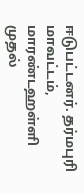ஈடுபட்டனர். தர்மபுரி மாவட்டம், மாரண்டஹள்ளி முதல்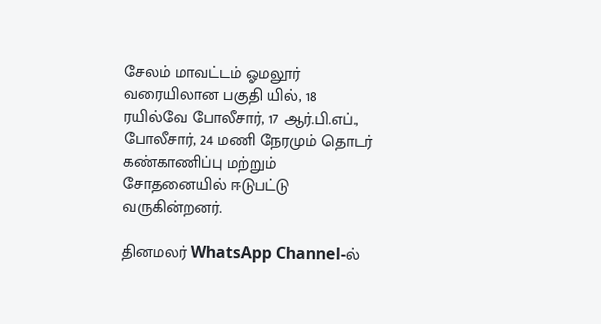சேலம் மாவட்டம் ஓமலூர் வரையிலான பகுதி யில், 18 ரயில்வே போலீசார், 17 ஆர்.பி.எப்., போலீசார், 24 மணி நேரமும் தொடர் கண்காணிப்பு மற்றும் சோதனையில் ஈடுபட்டு வருகின்றனர்.

தினமலர் WhatsApp Channel-ல்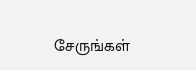சேருங்கள்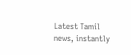Latest Tamil news, instantly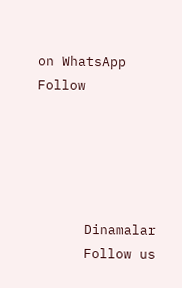on WhatsApp
Follow





      Dinamalar
      Follow us